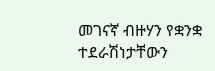መገናኛ ብዙሃን የቋንቋ ተደራሽነታቸውን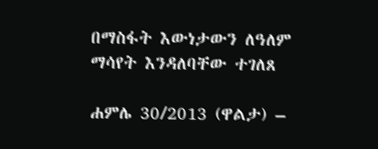በማስፋት እውነታውን ለዓለም ማሳየት እንዳለባቸው ተገለጸ

ሐምሌ 30/2013 (ዋልታ) –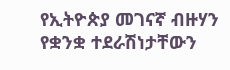የኢትዮጵያ መገናኛ ብዙሃን የቋንቋ ተደራሽነታቸውን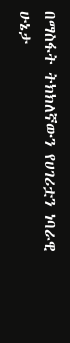በማስፋት ትክክለኛውን የሀገሪቷን ነባራዊ ሁኔታ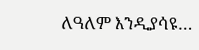ለዓለም እንዲያሳዩ…